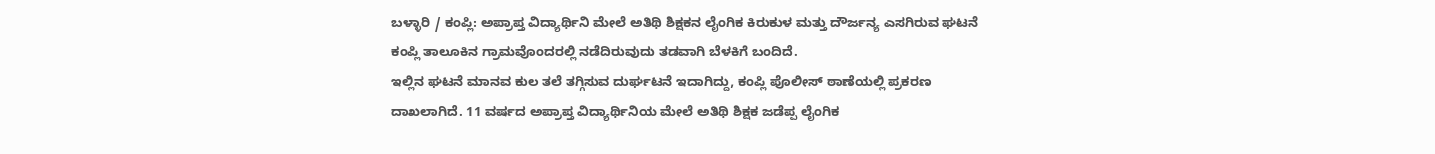ಬಳ್ಳಾರಿ / ಕಂಪ್ಲಿ: ಅಪ್ರಾಪ್ತ ವಿದ್ಯಾರ್ಥಿನಿ ಮೇಲೆ ಅತಿಥಿ ಶಿಕ್ಷಕನ ಲೈಂಗಿಕ ಕಿರುಕುಳ ಮತ್ತು ದೌರ್ಜನ್ಯ ಎಸಗಿರುವ ಘಟನೆ ಕಂಪ್ಲಿ ತಾಲೂಕಿನ ಗ್ರಾಮವೊಂದರಲ್ಲಿ ನಡೆದಿರುವುದು ತಡವಾಗಿ ಬೆಳಕಿಗೆ ಬಂದಿದೆ.
ಇಲ್ಲಿನ ಘಟನೆ ಮಾನವ ಕುಲ ತಲೆ ತಗ್ಗಿಸುವ ದುರ್ಘಟನೆ ಇದಾಗಿದ್ದು, ಕಂಪ್ಲಿ ಪೊಲೀಸ್ ಠಾಣೆಯಲ್ಲಿ ಪ್ರಕರಣ ದಾಖಲಾಗಿದೆ. 11 ವರ್ಷದ ಅಪ್ರಾಪ್ತ ವಿದ್ಯಾರ್ಥಿನಿಯ ಮೇಲೆ ಅತಿಥಿ ಶಿಕ್ಷಕ ಜಡೆಪ್ಪ ಲೈಂಗಿಕ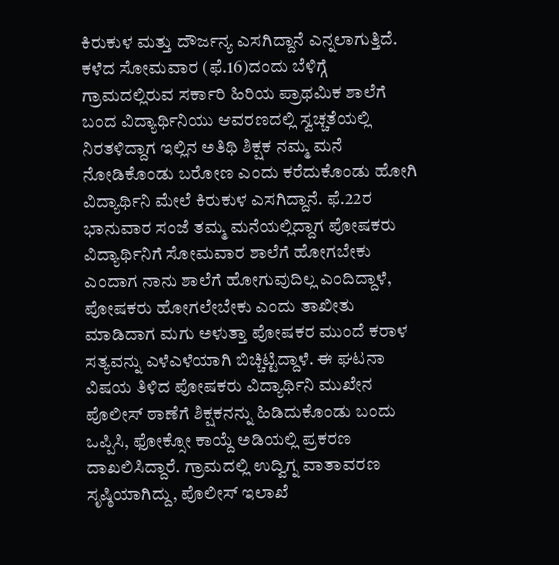ಕಿರುಕುಳ ಮತ್ತು ದೌರ್ಜನ್ಯ ಎಸಗಿದ್ದಾನೆ ಎನ್ನಲಾಗುತ್ತಿದೆ. ಕಳೆದ ಸೋಮವಾರ (ಫೆ.16)ದಂದು ಬೆಳಿಗ್ಗೆ ಗ್ರಾಮದಲ್ಲಿರುವ ಸರ್ಕಾರಿ ಹಿರಿಯ ಪ್ರಾಥಮಿಕ ಶಾಲೆಗೆ ಬಂದ ವಿದ್ಯಾರ್ಥಿನಿಯು ಆವರಣದಲ್ಲಿ ಸ್ವಚ್ಚತೆಯಲ್ಲಿ ನಿರತಳಿದ್ದಾಗ ಇಲ್ಲಿನ ಅತಿಥಿ ಶಿಕ್ಷಕ ನಮ್ಮ ಮನೆ ನೋಡಿಕೊಂಡು ಬರೋಣ ಎಂದು ಕರೆದುಕೊಂಡು ಹೋಗಿ ವಿದ್ಯಾರ್ಥಿನಿ ಮೇಲೆ ಕಿರುಕುಳ ಎಸಗಿದ್ದಾನೆ. ಫೆ.22ರ ಭಾನುವಾರ ಸಂಜೆ ತಮ್ಮ ಮನೆಯಲ್ಲಿದ್ದಾಗ ಪೋಷಕರು ವಿದ್ಯಾರ್ಥಿನಿಗೆ ಸೋಮವಾರ ಶಾಲೆಗೆ ಹೋಗಬೇಕು ಎಂದಾಗ ನಾನು ಶಾಲೆಗೆ ಹೋಗುವುದಿಲ್ಲ ಎಂದಿದ್ದಾಳೆ, ಪೋಷಕರು ಹೋಗಲೇಬೇಕು ಎಂದು ತಾಖೀತು ಮಾಡಿದಾಗ ಮಗು ಅಳುತ್ತಾ ಪೋಷಕರ ಮುಂದೆ ಕರಾಳ ಸತ್ಯವನ್ನು ಎಳೆಎಳೆಯಾಗಿ ಬಿಚ್ಚಿಟ್ಟಿದ್ದಾಳೆ. ಈ ಘಟನಾ ವಿಷಯ ತಿಳಿದ ಪೋಷಕರು ವಿದ್ಯಾರ್ಥಿನಿ ಮುಖೇನ ಪೊಲೀಸ್ ಠಾಣೆಗೆ ಶಿಕ್ಷಕನನ್ನು ಹಿಡಿದುಕೊಂಡು ಬಂದು ಒಪ್ಪಿಸಿ, ಫೋಕ್ಸೋ ಕಾಯ್ದೆ ಅಡಿಯಲ್ಲಿ ಪ್ರಕರಣ ದಾಖಲಿಸಿದ್ದಾರೆ. ಗ್ರಾಮದಲ್ಲಿ ಉದ್ವಿಗ್ನ ವಾತಾವರಣ ಸೃಷ್ಠಿಯಾಗಿದ್ದು, ಪೊಲೀಸ್ ಇಲಾಖೆ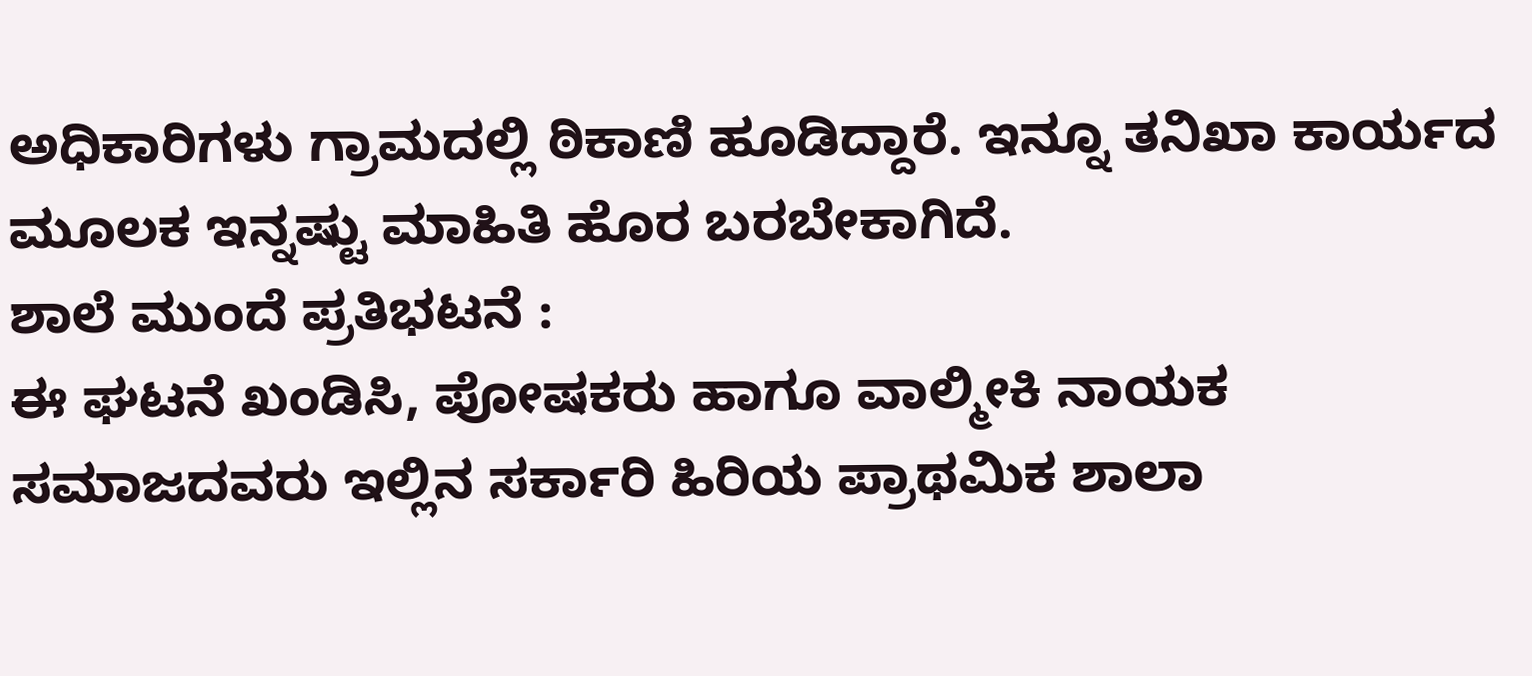ಅಧಿಕಾರಿಗಳು ಗ್ರಾಮದಲ್ಲಿ ಠಿಕಾಣಿ ಹೂಡಿದ್ದಾರೆ. ಇನ್ನೂ ತನಿಖಾ ಕಾರ್ಯದ ಮೂಲಕ ಇನ್ನಷ್ಟು ಮಾಹಿತಿ ಹೊರ ಬರಬೇಕಾಗಿದೆ.
ಶಾಲೆ ಮುಂದೆ ಪ್ರತಿಭಟನೆ :
ಈ ಘಟನೆ ಖಂಡಿಸಿ, ಪೋಷಕರು ಹಾಗೂ ವಾಲ್ಮೀಕಿ ನಾಯಕ ಸಮಾಜದವರು ಇಲ್ಲಿನ ಸರ್ಕಾರಿ ಹಿರಿಯ ಪ್ರಾಥಮಿಕ ಶಾಲಾ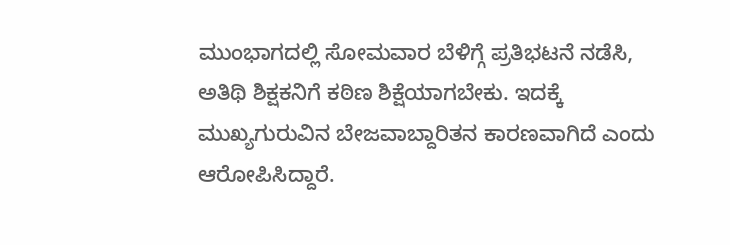ಮುಂಭಾಗದಲ್ಲಿ ಸೋಮವಾರ ಬೆಳಿಗ್ಗೆ ಪ್ರತಿಭಟನೆ ನಡೆಸಿ, ಅತಿಥಿ ಶಿಕ್ಷಕನಿಗೆ ಕಠಿಣ ಶಿಕ್ಷೆಯಾಗಬೇಕು. ಇದಕ್ಕೆ ಮುಖ್ಯಗುರುವಿನ ಬೇಜವಾಬ್ದಾರಿತನ ಕಾರಣವಾಗಿದೆ ಎಂದು ಆರೋಪಿಸಿದ್ದಾರೆ.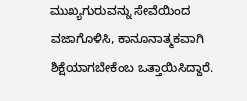ಮುಖ್ಯಗುರುವನ್ನು ಸೇವೆಯಿಂದ ವಜಾಗೊಳಿಸಿ, ಕಾನೂನಾತ್ಮಕವಾಗಿ ಶಿಕ್ಷೆಯಾಗಬೇಕೆಂಬ ಒತ್ತಾಯಿಸಿದ್ದಾರೆ.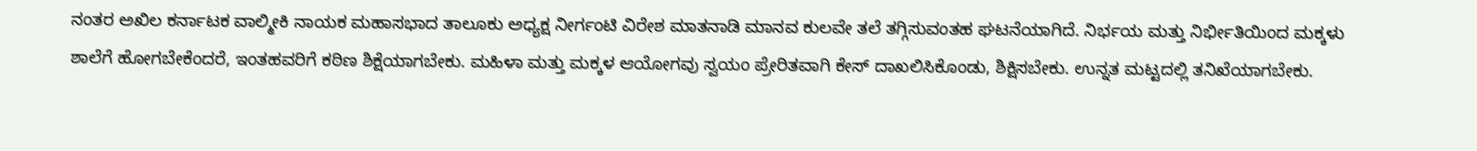ನಂತರ ಅಖಿಲ ಕರ್ನಾಟಕ ವಾಲ್ಮೀಕಿ ನಾಯಕ ಮಹಾಸಭಾದ ತಾಲೂಕು ಅಧ್ಯಕ್ಷ ನೀರ್ಗಂಟಿ ವಿರೇಶ ಮಾತನಾಡಿ ಮಾನವ ಕುಲವೇ ತಲೆ ತಗ್ಗಿಸುವಂತಹ ಘಟನೆಯಾಗಿದೆ. ನಿರ್ಭಯ ಮತ್ತು ನಿರ್ಭೀತಿಯಿಂದ ಮಕ್ಕಳು ಶಾಲೆಗೆ ಹೋಗಬೇಕೆಂದರೆ, ಇಂತಹವರಿಗೆ ಕಠಿಣ ಶಿಕ್ಷೆಯಾಗಬೇಕು. ಮಹಿಳಾ ಮತ್ತು ಮಕ್ಕಳ ಆಯೋಗವು ಸ್ವಯಂ ಪ್ರೇರಿತವಾಗಿ ಕೇಸ್ ದಾಖಲಿಸಿಕೊಂಡು, ಶಿಕ್ಷಿಸಬೇಕು. ಉನ್ನತ ಮಟ್ಟದಲ್ಲಿ ತನಿಖೆಯಾಗಬೇಕು.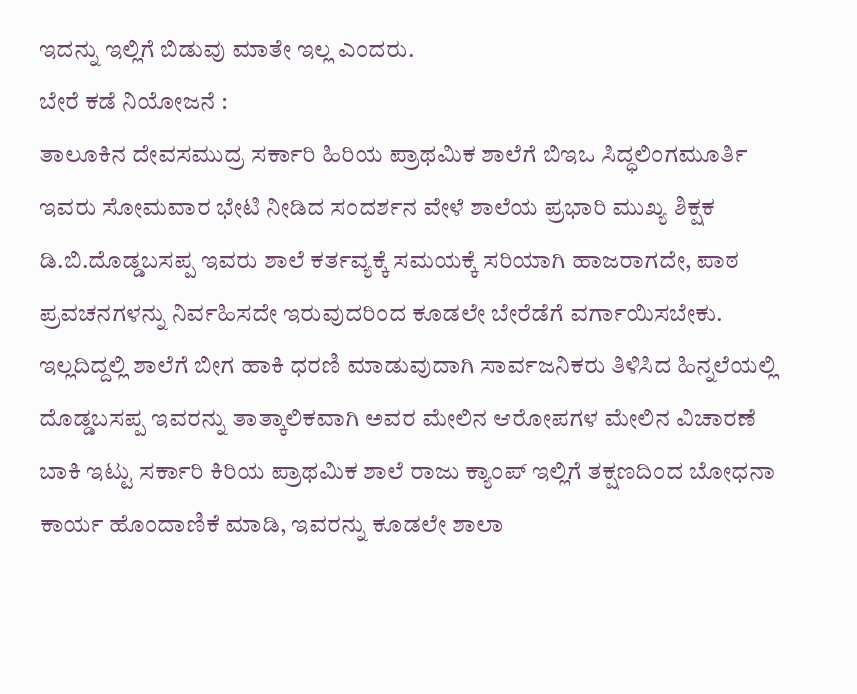ಇದನ್ನು ಇಲ್ಲಿಗೆ ಬಿಡುವು ಮಾತೇ ಇಲ್ಲ ಎಂದರು.
ಬೇರೆ ಕಡೆ ನಿಯೋಜನೆ :
ತಾಲೂಕಿನ ದೇವಸಮುದ್ರ ಸರ್ಕಾರಿ ಹಿರಿಯ ಪ್ರಾಥಮಿಕ ಶಾಲೆಗೆ ಬಿಇಒ ಸಿದ್ಧಲಿಂಗಮೂರ್ತಿ ಇವರು ಸೋಮವಾರ ಭೇಟಿ ನೀಡಿದ ಸಂದರ್ಶನ ವೇಳೆ ಶಾಲೆಯ ಪ್ರಭಾರಿ ಮುಖ್ಯ ಶಿಕ್ಷಕ ಡಿ.ಬಿ.ದೊಡ್ಡಬಸಪ್ಪ ಇವರು ಶಾಲೆ ಕರ್ತವ್ಯಕ್ಕೆ ಸಮಯಕ್ಕೆ ಸರಿಯಾಗಿ ಹಾಜರಾಗದೇ, ಪಾಠ ಪ್ರವಚನಗಳನ್ನು ನಿರ್ವಹಿಸದೇ ಇರುವುದರಿಂದ ಕೂಡಲೇ ಬೇರೆಡೆಗೆ ವರ್ಗಾಯಿಸಬೇಕು. ಇಲ್ಲದಿದ್ದಲ್ಲಿ ಶಾಲೆಗೆ ಬೀಗ ಹಾಕಿ ಧರಣಿ ಮಾಡುವುದಾಗಿ ಸಾರ್ವಜನಿಕರು ತಿಳಿಸಿದ ಹಿನ್ನಲೆಯಲ್ಲಿ ದೊಡ್ಡಬಸಪ್ಪ ಇವರನ್ನು ತಾತ್ಕಾಲಿಕವಾಗಿ ಅವರ ಮೇಲಿನ ಆರೋಪಗಳ ಮೇಲಿನ ವಿಚಾರಣೆ ಬಾಕಿ ಇಟ್ಟು ಸರ್ಕಾರಿ ಕಿರಿಯ ಪ್ರಾಥಮಿಕ ಶಾಲೆ ರಾಜು ಕ್ಯಾಂಪ್ ಇಲ್ಲಿಗೆ ತಕ್ಷಣದಿಂದ ಬೋಧನಾ ಕಾರ್ಯ ಹೊಂದಾಣಿಕೆ ಮಾಡಿ, ಇವರನ್ನು ಕೂಡಲೇ ಶಾಲಾ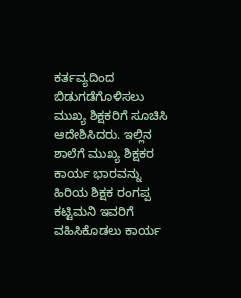ಕರ್ತವ್ಯದಿಂದ ಬಿಡುಗಡೆಗೊಳಿಸಲು ಮುಖ್ಯ ಶಿಕ್ಷಕರಿಗೆ ಸೂಚಿಸಿ ಆದೇಶಿಸಿದರು. ಇಲ್ಲಿನ ಶಾಲೆಗೆ ಮುಖ್ಯ ಶಿಕ್ಷಕರ ಕಾರ್ಯ ಭಾರವನ್ನು ಹಿರಿಯ ಶಿಕ್ಷಕ ರಂಗಪ್ಪ ಕಟ್ಟಿಮನಿ ಇವರಿಗೆ ವಹಿಸಿಕೊಡಲು ಕಾರ್ಯ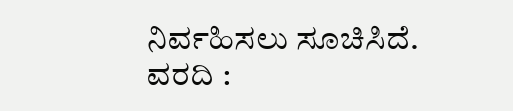ನಿರ್ವಹಿಸಲು ಸೂಚಿಸಿದೆ.
ವರದಿ :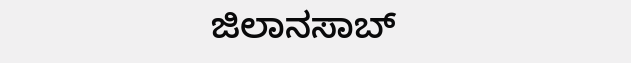ಜಿಲಾನಸಾಬ್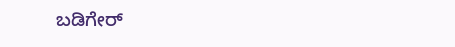ಬಡಿಗೇರ್